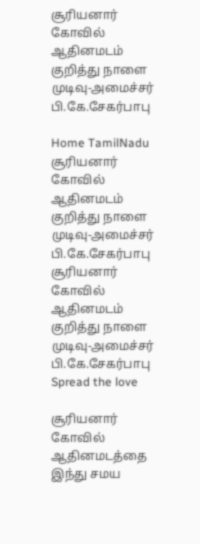சூரியனார் கோவில் ஆதினமடம் குறித்து நாளை முடிவு-அமைச்சர் பி.கே.சேகர்பாபு

Home TamilNadu சூரியனார் கோவில் ஆதினமடம் குறித்து நாளை முடிவு-அமைச்சர் பி.கே.சேகர்பாபு
சூரியனார் கோவில் ஆதினமடம் குறித்து நாளை முடிவு-அமைச்சர் பி.கே.சேகர்பாபு
Spread the love

சூரியனார் கோவில் ஆதினமடத்தை இந்து சமய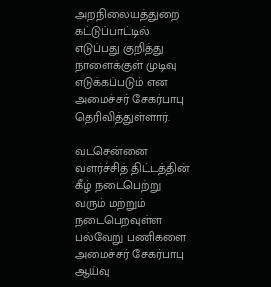அறநிலையத்துறை கட்டுப்பாட்டில் எடுப்பது குறித்து நாளைக்குள் முடிவு எடுக்கப்படும் என அமைச்சர் சேகர்பாபு தெரிவித்துள்ளார்.

வடசென்னை வளர்ச்சித் திட்டத்தின் கீழ் நடைபெற்று வரும் மற்றும் நடைபெறவுள்ள பல்வேறு பணிகளை அமைச்சர் சேகர்பாபு ஆய்வு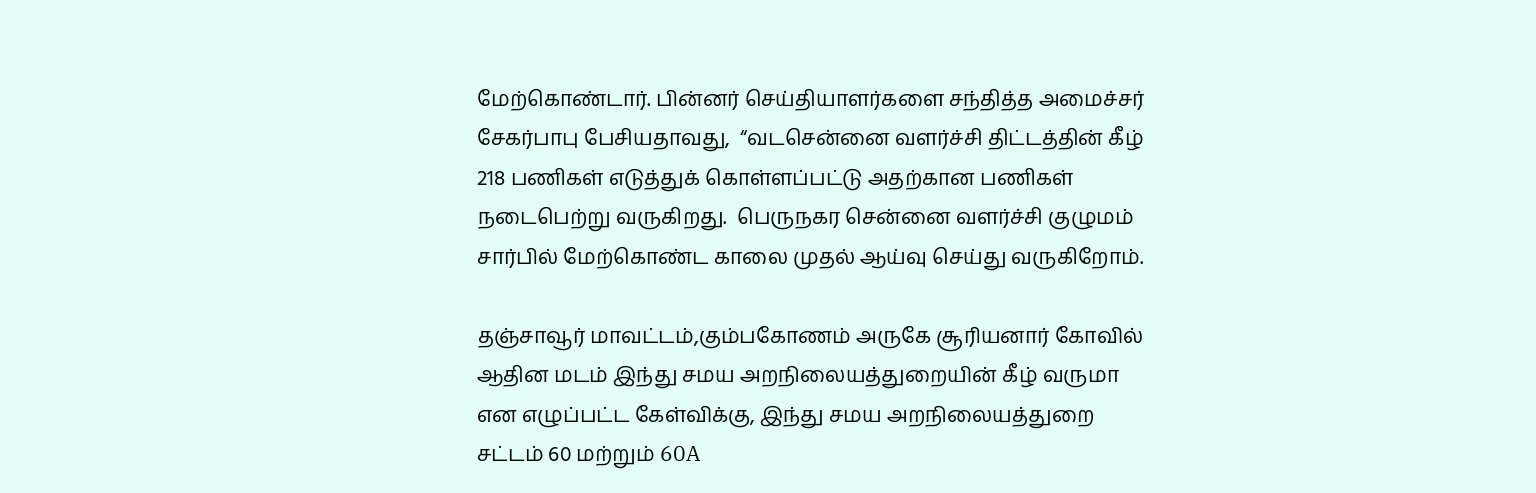மேற்கொண்டார். பின்னர் செய்தியாளர்களை சந்தித்த அமைச்சர் சேகர்பாபு பேசியதாவது,  “வடசென்னை வளர்ச்சி திட்டத்தின் கீழ் 218 பணிகள் எடுத்துக் கொள்ளப்பட்டு அதற்கான பணிகள் நடைபெற்று வருகிறது.  பெருநகர சென்னை வளர்ச்சி குழுமம் சார்பில் மேற்கொண்ட காலை முதல் ஆய்வு செய்து வருகிறோம்.

தஞ்சாவூர் மாவட்டம்,கும்பகோணம் அருகே சூரியனார் கோவில் ஆதின மடம் இந்து சமய அறநிலையத்துறையின் கீழ் வருமா என எழுப்பட்ட கேள்விக்கு, இந்து சமய அறநிலையத்துறை சட்டம் 60 மற்றும் 60A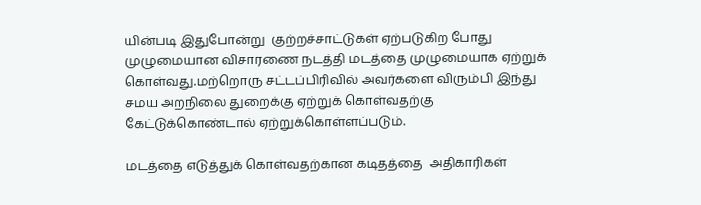யின்படி இதுபோன்று  குற்றச்சாட்டுகள் ஏற்படுகிற போது முழுமையான விசாரணை நடத்தி மடத்தை முழுமையாக ஏற்றுக் கொள்வது.மற்றொரு சட்டப்பிரிவில் அவர்களை விரும்பி இந்து சமய அறநிலை துறைக்கு ஏற்றுக் கொள்வதற்கு கேட்டுக்கொண்டால் ஏற்றுக்கொள்ளப்படும்.

மடத்தை எடுத்துக் கொள்வதற்கான கடிதத்தை  அதிகாரிகள்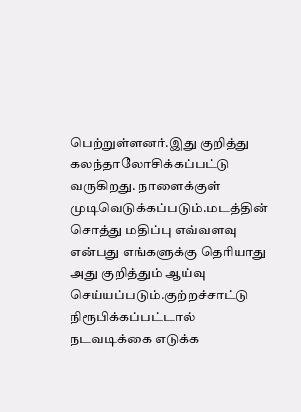பெற்றுள்ளனர்.இது குறித்து கலந்தாலோசிக்கப்பட்டு வருகிறது. நாளைக்குள் முடிவெடுக்கப்படும்.மடத்தின் சொத்து மதிப்பு எவ்வளவு என்பது எங்களுக்கு தெரியாது அது குறித்தும் ஆய்வு செய்யப்படும்.குற்றச்சாட்டு நிரூபிக்கப்பட்டால் நடவடிக்கை எடுக்க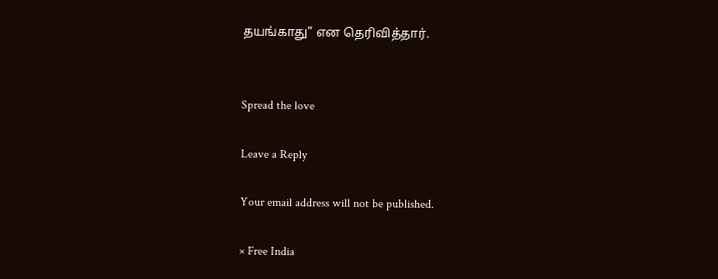தயங்காது” என தெரிவித்தார்.


Spread the love

Leave a Reply

Your email address will not be published.

× Free India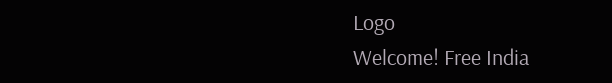Logo
Welcome! Free India